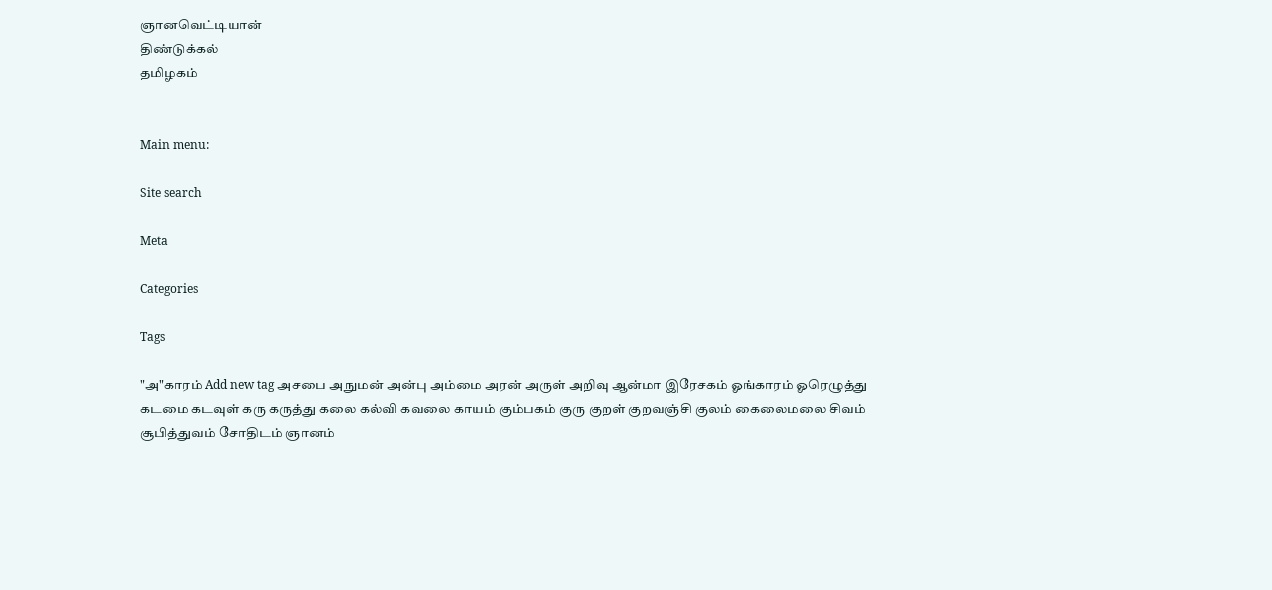ஞானவெட்டியான்
திண்டுக்கல்
தமிழகம்


Main menu:

Site search

Meta

Categories

Tags

"அ"காரம் Add new tag அசபை அநுமன் அன்பு அம்மை அரன் அருள் அறிவு ஆன்மா இரேசகம் ஓங்காரம் ஓரெழுத்து கடமை கடவுள் கரு கருத்து கலை கல்வி கவலை காயம் கும்பகம் குரு குறள் குறவஞ்சி குலம் கைலைமலை சிவம் சூபித்துவம் சோதிடம் ஞானம்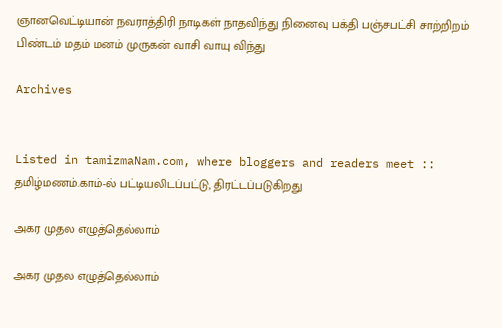ஞானவெட்டியான் நவராத்திரி நாடிகள் நாதவிந்து நினைவு பக்தி பஞ்சபட்சி சாற்றிறம் பிண்டம் மதம் மனம் முருகன் வாசி வாயு விந்து

Archives


Listed in tamizmaNam.com, where bloggers and readers meet :: தமிழ்மணம்.காம்-ல் பட்டியலிடப்பட்டு, திரட்டப்படுகிறது

அகர முதல எழுத்தெல்லாம்

அகர முதல எழுத்தெல்லாம்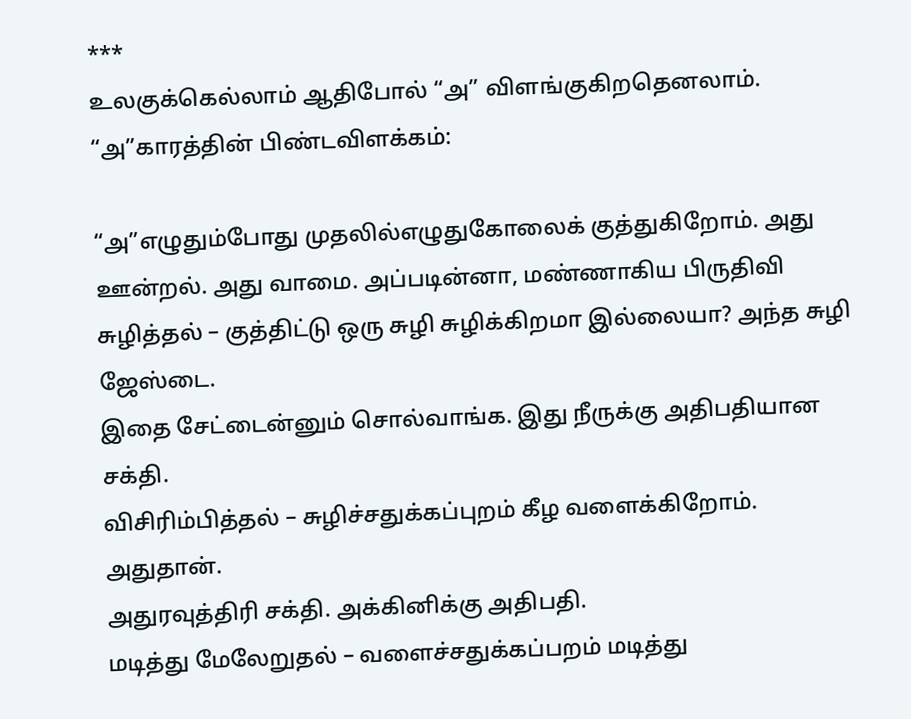***
உலகுக்கெல்லாம் ஆதிபோல் “அ” விளங்குகிறதெனலாம்.
“அ”காரத்தின் பிண்டவிளக்கம்:

“அ”எழுதும்போது முதலில்எழுதுகோலைக் குத்துகிறோம். அது ஊன்றல். அது வாமை. அப்படின்னா, மண்ணாகிய பிருதிவி
சுழித்தல் – குத்திட்டு ஒரு சுழி சுழிக்கிறமா இல்லையா? அந்த சுழி ஜேஸ்டை.
இதை சேட்டைன்னும் சொல்வாங்க. இது நீருக்கு அதிபதியான சக்தி.
விசிரிம்பித்தல் – சுழிச்சதுக்கப்புறம் கீழ வளைக்கிறோம். அதுதான்.
அதுரவுத்திரி சக்தி. அக்கினிக்கு அதிபதி.
மடித்து மேலேறுதல் – வளைச்சதுக்கப்பறம் மடித்து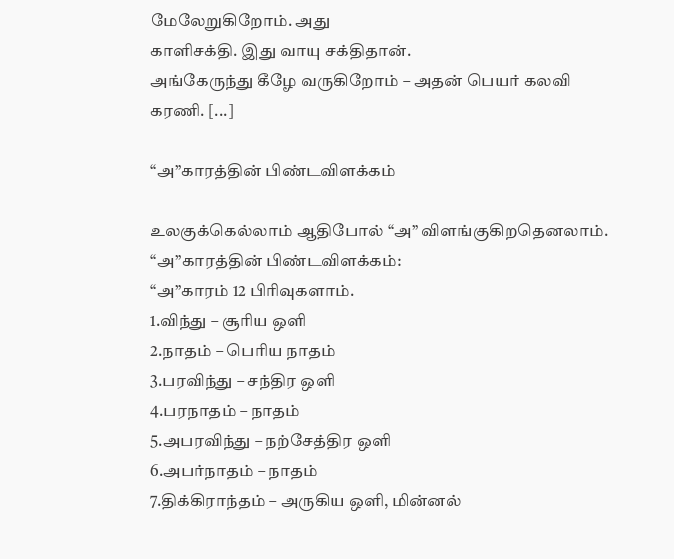மேலேறுகிறோம். அது
காளிசக்தி. இது வாயு சக்திதான்.
அங்கேருந்து கீழே வருகிறோம் – அதன் பெயர் கலவி கரணி. [...]

“அ”காரத்தின் பிண்டவிளக்கம்

உலகுக்கெல்லாம் ஆதிபோல் “அ” விளங்குகிறதெனலாம்.
“அ”காரத்தின் பிண்டவிளக்கம்:
“அ”காரம் 12 பிரிவுகளாம்.
1.விந்து – சூரிய ஒளி
2.நாதம் – பெரிய நாதம்
3.பரவிந்து – சந்திர ஒளி
4.பரநாதம் – நாதம்
5.அபரவிந்து – நற்சேத்திர ஒளி
6.அபர்நாதம் – நாதம்
7.திக்கிராந்தம் – அருகிய ஒளி, மின்னல்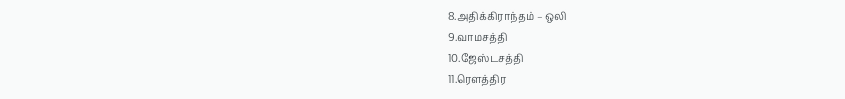8.அதிக்கிராந்தம் – ஒலி
9.வாமசத்தி
10.ஜேஸ்டசத்தி
11.ரெளத்திர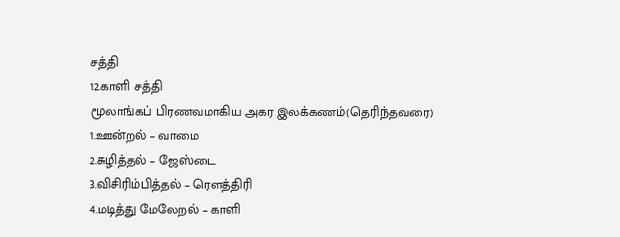சத்தி
12.காளி சத்தி
மூலாங்கப் பிரணவமாகிய அகர இலக்கணம்(தெரிந்தவரை)
1.ஊன்றல் – வாமை
2.சுழித்தல் – ஜேஸ்டை
3.விசிரிம்பித்தல் – ரெளத்திரி
4.மடித்து மேலேறல் – காளி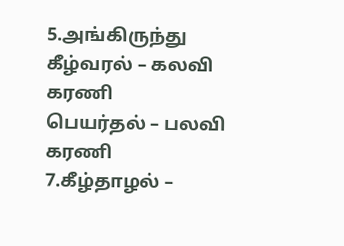5.அங்கிருந்து கீழ்வரல் – கலவி கரணி
பெயர்தல் – பலவி கரணி
7.கீழ்தாழல் –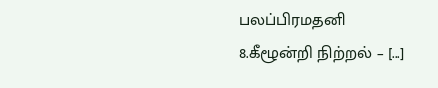பலப்பிரமதனி
8.கீழூன்றி நிற்றல் – [...]